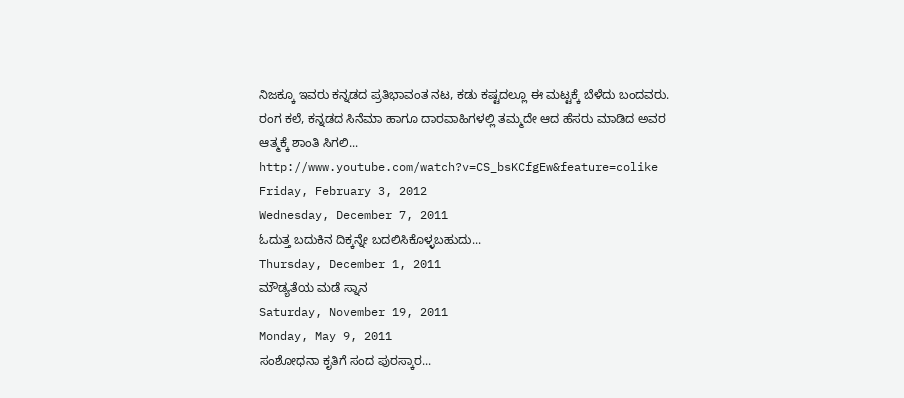ನಿಜಕ್ಕೂ ಇವರು ಕನ್ನಡದ ಪ್ರತಿಭಾವಂತ ನಟ, ಕಡು ಕಷ್ಟದಲ್ಲೂ ಈ ಮಟ್ಟಕ್ಕೆ ಬೆಳೆದು ಬಂದವರು. ರಂಗ ಕಲೆ, ಕನ್ನಡದ ಸಿನೆಮಾ ಹಾಗೂ ದಾರವಾಹಿಗಳಲ್ಲಿ ತಮ್ಮದೇ ಆದ ಹೆಸರು ಮಾಡಿದ ಅವರ ಆತ್ಮಕ್ಕೆ ಶಾಂತಿ ಸಿಗಲಿ...
http://www.youtube.com/watch?v=CS_bsKCfgEw&feature=colike
Friday, February 3, 2012
Wednesday, December 7, 2011
ಓದುತ್ತ ಬದುಕಿನ ದಿಕ್ಕನ್ನೇ ಬದಲಿಸಿಕೊಳ್ಳಬಹುದು...
Thursday, December 1, 2011
ಮೌಡ್ಯತೆಯ ಮಡೆ ಸ್ನಾನ
Saturday, November 19, 2011
Monday, May 9, 2011
ಸಂಶೋಧನಾ ಕೃತಿಗೆ ಸಂದ ಪುರಸ್ಕಾರ...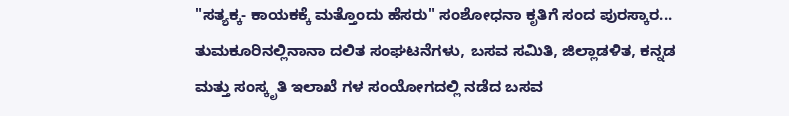"ಸತ್ಯಕ್ಕ- ಕಾಯಕಕ್ಕೆ ಮತ್ತೊಂದು ಹೆಸರು" ಸಂಶೋಧನಾ ಕೃತಿಗೆ ಸಂದ ಪುರಸ್ಕಾರ...
ತುಮಕೂರಿನಲ್ಲಿನಾನಾ ದಲಿತ ಸಂಘಟನೆಗಳು, ಬಸವ ಸಮಿತಿ, ಜಿಲ್ಲಾಡಳಿತ, ಕನ್ನಡ ಮತ್ತು ಸಂಸ್ಕೃತಿ ಇಲಾಖೆ ಗಳ ಸಂಯೋಗದಲ್ಲಿ ನಡೆದ ಬಸವ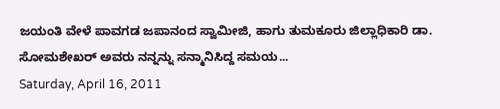ಜಯಂತಿ ವೇಳೆ ಪಾವಗಡ ಜಪಾನಂದ ಸ್ವಾಮೀಜಿ, ಹಾಗು ತುಮಕೂರು ಜಿಲ್ಲಾಧಿಕಾರಿ ಡಾ. ಸೋಮಶೇಖರ್ ಅವರು ನನ್ನನ್ನು ಸನ್ಮಾನಿಸಿದ್ದ ಸಮಯ...
Saturday, April 16, 2011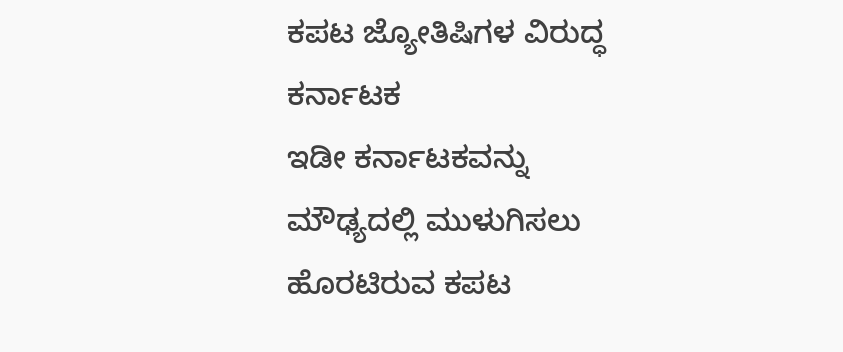ಕಪಟ ಜ್ಯೋತಿಷಿಗಳ ವಿರುದ್ಧ ಕರ್ನಾಟಕ
ಇಡೀ ಕರ್ನಾಟಕವನ್ನು ಮೌಢ್ಯದಲ್ಲಿ ಮುಳುಗಿಸಲು ಹೊರಟಿರುವ ಕಪಟ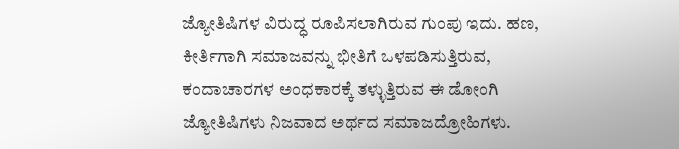ಜ್ಯೋತಿಷಿಗಳ ವಿರುದ್ಧ ರೂಪಿಸಲಾಗಿರುವ ಗುಂಪು ಇದು. ಹಣ, ಕೀರ್ತಿಗಾಗಿ ಸಮಾಜವನ್ನು ಭೀತಿಗೆ ಒಳಪಡಿಸುತ್ತಿರುವ, ಕಂದಾಚಾರಗಳ ಅಂಧಕಾರಕ್ಕೆ ತಳ್ಳುತ್ತಿರುವ ಈ ಡೋಂಗಿ ಜ್ಯೋತಿಷಿಗಳು ನಿಜವಾದ ಅರ್ಥದ ಸಮಾಜದ್ರೋಹಿಗಳು.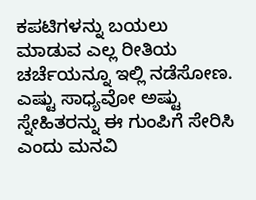ಕಪಟಿಗಳನ್ನು ಬಯಲು ಮಾಡುವ ಎಲ್ಲ ರೀತಿಯ ಚರ್ಚೆಯನ್ನೂ ಇಲ್ಲಿ ನಡೆಸೋಣ. ಎಷ್ಟು ಸಾಧ್ಯವೋ ಅಷ್ಟು ಸ್ನೇಹಿತರನ್ನು ಈ ಗುಂಪಿಗೆ ಸೇರಿಸಿ ಎಂದು ಮನವಿ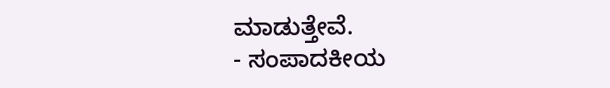ಮಾಡುತ್ತೇವೆ.
- ಸಂಪಾದಕೀಯ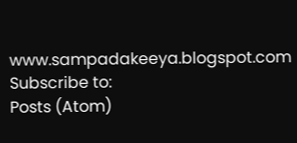www.sampadakeeya.blogspot.com
Subscribe to:
Posts (Atom)